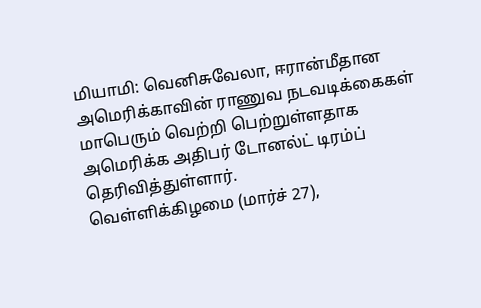மியாமி: வெனிசுவேலா, ஈரான்மீதான அமெரிக்காவின் ராணுவ நடவடிக்கைகள் மாபெரும் வெற்றி பெற்றுள்ளதாக அமெரிக்க அதிபர் டோனல்ட் டிரம்ப் தெரிவித்துள்ளார்.
வெள்ளிக்கிழமை (மார்ச் 27),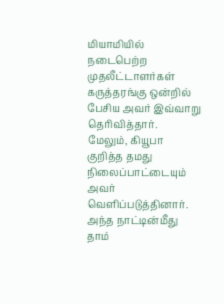மியாமியில் நடைபெற்ற முதலீட்டாளர்கள் கருத்தரங்கு ஒன்றில் பேசிய அவர் இவ்வாறு தெரிவித்தார்.
மேலும், கியூபா குறித்த தமது நிலைப்பாட்டையும் அவர் வெளிப்படுத்தினார்.
அந்த நாட்டின்மீது தாம்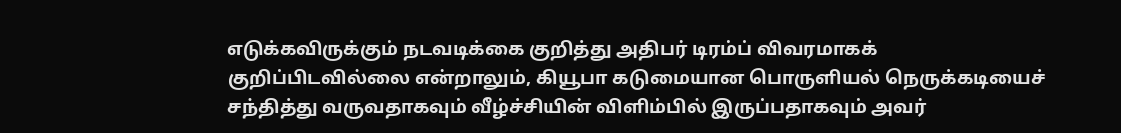எடுக்கவிருக்கும் நடவடிக்கை குறித்து அதிபர் டிரம்ப் விவரமாகக் குறிப்பிடவில்லை என்றாலும், கியூபா கடுமையான பொருளியல் நெருக்கடியைச் சந்தித்து வருவதாகவும் வீழ்ச்சியின் விளிம்பில் இருப்பதாகவும் அவர்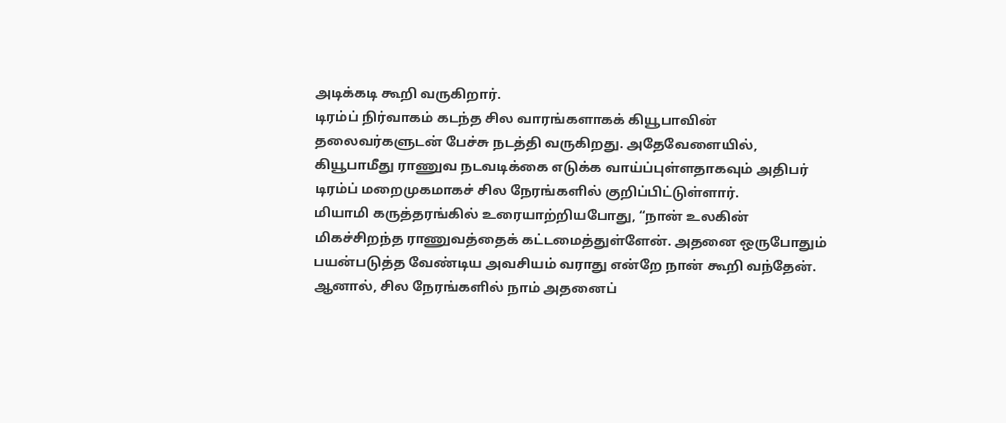அடிக்கடி கூறி வருகிறார்.
டிரம்ப் நிர்வாகம் கடந்த சில வாரங்களாகக் கியூபாவின் தலைவர்களுடன் பேச்சு நடத்தி வருகிறது. அதேவேளையில், கியூபாமீது ராணுவ நடவடிக்கை எடுக்க வாய்ப்புள்ளதாகவும் அதிபர் டிரம்ப் மறைமுகமாகச் சில நேரங்களில் குறிப்பிட்டுள்ளார்.
மியாமி கருத்தரங்கில் உரையாற்றியபோது, “நான் உலகின் மிகச்சிறந்த ராணுவத்தைக் கட்டமைத்துள்ளேன். அதனை ஒருபோதும் பயன்படுத்த வேண்டிய அவசியம் வராது என்றே நான் கூறி வந்தேன். ஆனால், சில நேரங்களில் நாம் அதனைப்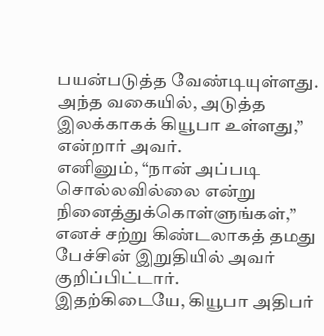பயன்படுத்த வேண்டியுள்ளது. அந்த வகையில், அடுத்த இலக்காகக் கியூபா உள்ளது,” என்றார் அவர்.
எனினும், “நான் அப்படி சொல்லவில்லை என்று நினைத்துக்கொள்ளுங்கள்,” எனச் சற்று கிண்டலாகத் தமது பேச்சின் இறுதியில் அவர் குறிப்பிட்டார்.
இதற்கிடையே, கியூபா அதிபர்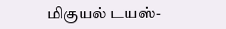மிகுயல் டயஸ்-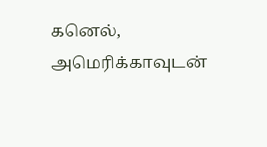கனெல், அமெரிக்காவுடன்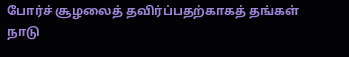போர்ச் சூழலைத் தவிர்ப்பதற்காகத் தங்கள் நாடு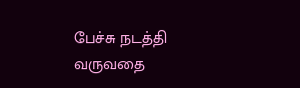பேச்சு நடத்தி வருவதை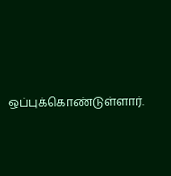ஒப்புக்கொண்டுள்ளார்.